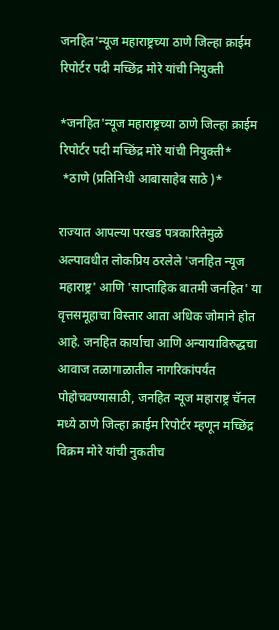जनहित'न्यूज महाराष्ट्रच्या ठाणे जिल्हा क्राईम रिपोर्टर पदी मच्छिंद्र मोरे यांची नियुक्ती

*जनहित'न्यूज महाराष्ट्रच्या ठाणे जिल्हा क्राईम रिपोर्टर पदी मच्छिंद्र मोरे यांची नियुक्ती*
 *ठाणे (प्रतिनिधी आबासाहेब साठे )*

राज्यात आपल्या परखड पत्रकारितेमुळे अल्पावधीत लोकप्रिय ठरलेले 'जनहित न्यूज महाराष्ट्र' आणि 'साप्ताहिक बातमी जनहित' या वृत्तसमूहाचा विस्तार आता अधिक जोमाने होत आहे. जनहित कार्याचा आणि अन्यायाविरुद्धचा आवाज तळागाळातील नागरिकांपर्यंत पोहोचवण्यासाठी, जनहित न्यूज महाराष्ट्र चॅनल मध्ये ठाणे जिल्हा क्राईम रिपोर्टर म्हणून मच्छिंद्र विक्रम मोरे यांची नुकतीच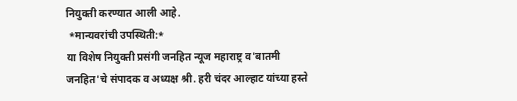नियुक्ती करण्यात आली आहे.
 *मान्यवरांची उपस्थिती:*
या विशेष नियुक्ती प्रसंगी जनहित न्यूज महाराष्ट्र व'बातमी जनहित'चे संपादक व अध्यक्ष श्री. हरी चंदर आल्हाट यांच्या हस्ते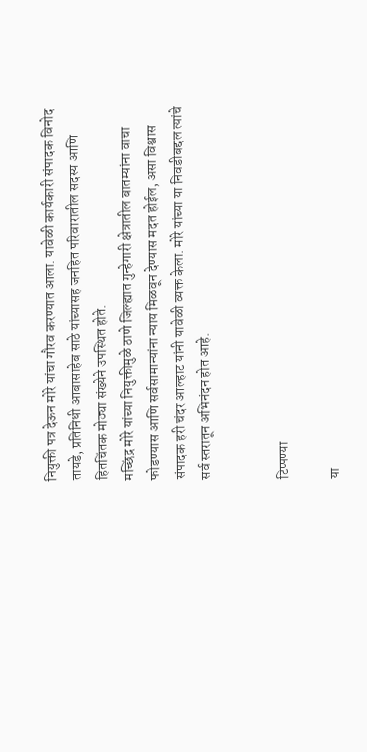नियुक्ती पत्र देऊन मोरे यांचा गौरव करण्यात आला. यावेळी कार्यकारी संपादक विनोद तायडे, प्रतिनिधी आबासाहेब साठे यांच्यासह जनहित परिवारातील सदस्य आणि हितचिंतक मोठ्या संख्येने उपस्थित होते.
मच्छिंद्र मोरे यांच्या नियुक्तीमुळे ठाणे जिल्ह्यात गुन्हेगारी क्षेत्रातील बातम्यांना वाचा फोडण्यास आणि सर्वसामान्यांना न्याय मिळवून देण्यास मदत होईल, असा विश्वास संपादक हरी चंदर आल्हाट यांनी यावेळी व्यक्त केला. मोरे यांच्या या निवडीबद्दल त्यांचे सर्व स्तरातून अभिनंदन होत आहे.


टिप्पण्या

या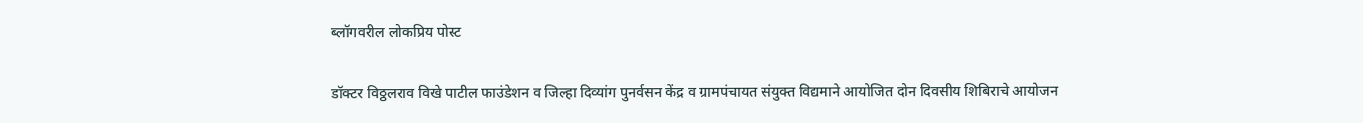ब्लॉगवरील लोकप्रिय पोस्ट

डॉक्टर विठ्ठलराव विखे पाटील फाउंडेशन व जिल्हा दिव्यांग पुनर्वसन केंद्र व ग्रामपंचायत संयुक्त विद्यमाने आयोजित दोन दिवसीय शिबिराचे आयोजन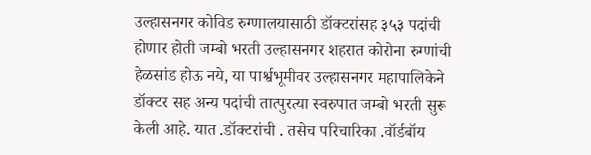उल्हासनगर कोविड रुग्णालयासाठी डॉक्टरांसह ३५३ पदांची होणार होती जम्बो भरती उल्हासनगर शहरात कोरोना रुग्णांची हेळसांड होऊ नये, या पार्श्वभूमीवर उल्हासनगर महापालिकेने डॉक्टर सह अन्य पदांची तात्पुरत्या स्वरुपात जम्बो भरती सुरू केली आहे. यात .डॉक्टरांची . तसेच परिचारिका .वॉर्डबॉय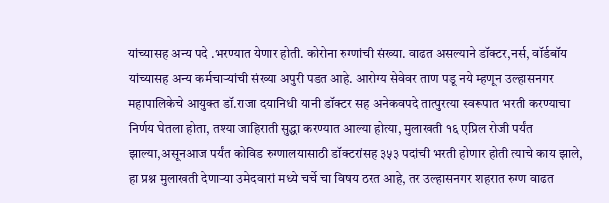यांच्यासह अन्य पदे .भरण्यात येणार होती. कोरोना रुग्णांची संख्या. वाढत असल्याने डॉक्टर,नर्स, वॉर्डबॉय यांच्यासह अन्य कर्मचाऱ्यांची संख्या अपुरी पडत आहे. आरोग्य सेवेवर ताण पडू नये म्हणून उल्हासनगर महापालिकेचे आयुक्त डॉ.राजा दयानिधी यानी डॉक्टर सह अनेकवपदे तात्पुरत्या स्वरूपात भरती करण्याचा निर्णय घेतला होता, तश्या जाहिराती सुद्धा करण्यात आल्या होत्या, मुलाखती १६ एप्रिल रोजी पर्यंत झाल्या,असूनआज पर्यंत कोविड रुग्णालयासाठी डॉक्टरांसह ३५३ पदांची भरती होणार होती त्याचे काय झाले, हा प्रश्न मुलाखती देणाऱ्या उमेदवारां मध्ये चर्चे चा विषय ठरत आहे, तर उल्हासनगर शहरात रुग्ण वाढत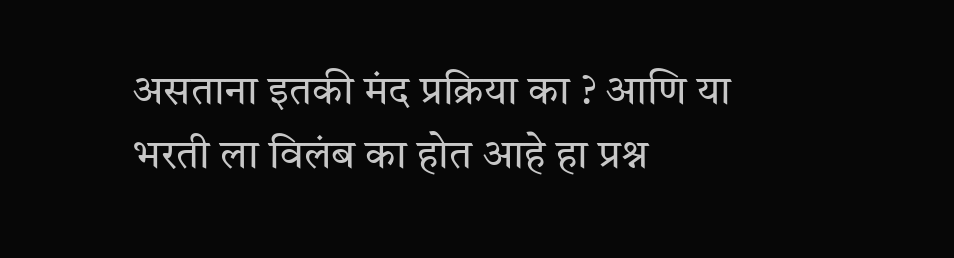असताना इतकी मंद प्रक्रिया का ? आणि या भरती ला विलंब का होत आहे हा प्रश्न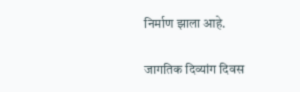निर्माण झाला आहे.

जागतिक दिव्यांग दिवस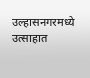उल्हासनगरमध्ये उत्साहात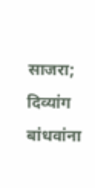साजरा; दिव्यांग बांधवांना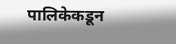पालिकेकडून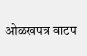ओळखपत्र वाटप